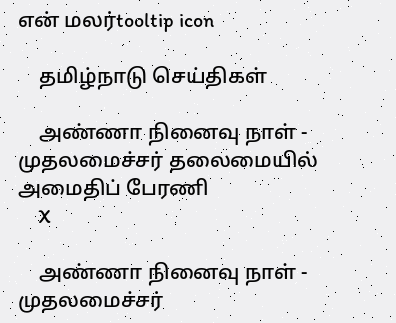என் மலர்tooltip icon

    தமிழ்நாடு செய்திகள்

    அண்ணா நினைவு நாள் - முதலமைச்சர் தலைமையில் அமைதிப் பேரணி
    X

    அண்ணா நினைவு நாள் - முதலமைச்சர்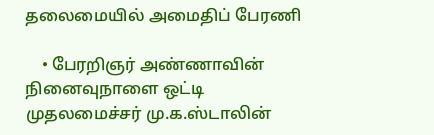தலைமையில் அமைதிப் பேரணி

    • பேரறிஞர் அண்ணாவின் நினைவுநாளை ஒட்டி முதலமைச்சர் மு.க.ஸ்டாலின்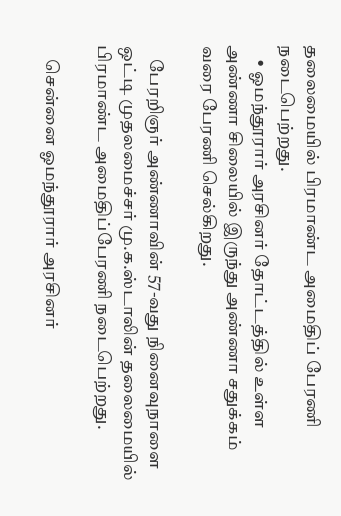தலைமையில் பிரமாண்ட அமைதிப் பேரணி நடைபெற்றது.
    • ஓமந்தூரார் அரசினர் தோட்டத்தில் உள்ள அண்ணா சிலையில் இருந்து அண்ணா சதுக்கம் வரை பேரணி செல்கிறது.

    பேரறிஞர் அண்ணாவின் 57-வது நினைவுநாளை ஒட்டி முதலமைச்சர் மு.க.ஸ்டாலின் தலைமையில் பிரமாண்ட அமைதிப்பேரணி நடைபெற்றது.

    சென்னை ஓமந்தூரார் அரசினர்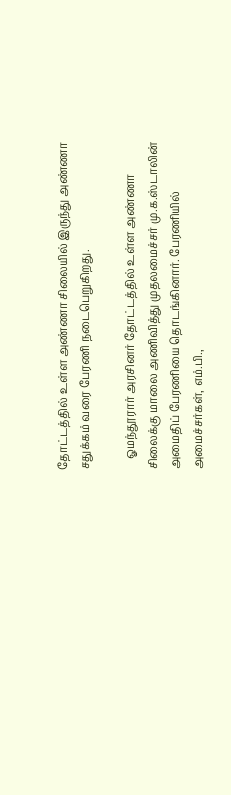தோட்டத்தில் உள்ள அண்ணா சிலையில் இருந்து அண்ணா சதுக்கம் வரை பேரணி நடைபெறுகிறது.

    ஓமந்தூரார் அரசினர் தோட்டத்தில் உள்ள அண்ணா சிலைக்கு மாலை அணிவித்து முதலமைச்சர் மு.க.ஸ்டாலின் அமைதிப் பேரணியை தொடங்கினார். பேரணியில் அமைச்சர்கள், எம்.பி.,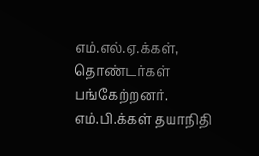எம்.எல்.ஏ.க்கள், தொண்டர்கள் பங்கேற்றனர். எம்.பி.க்கள் தயாநிதி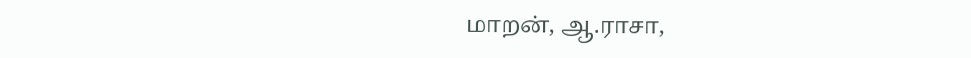மாறன், ஆ.ராசா,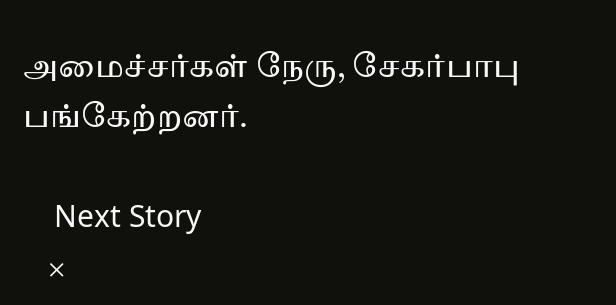அமைச்சர்கள் நேரு, சேகர்பாபு பங்கேற்றனர்.

    Next Story
    ×